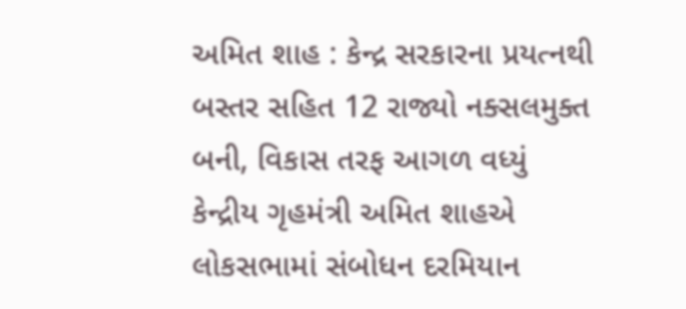અમિત શાહ : કેન્દ્ર સરકારના પ્રયત્નથી બસ્તર સહિત 12 રાજ્યો નક્સલમુક્ત બની, વિકાસ તરફ આગળ વધ્યું
કેન્દ્રીય ગૃહમંત્રી અમિત શાહએ લોકસભામાં સંબોધન દરમિયાન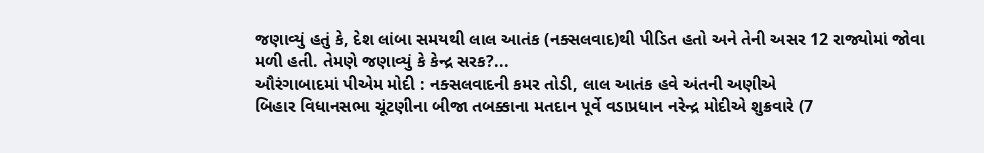જણાવ્યું હતું કે, દેશ લાંબા સમયથી લાલ આતંક (નક્સલવાદ)થી પીડિત હતો અને તેની અસર 12 રાજ્યોમાં જોવા મળી હતી. તેમણે જણાવ્યું કે કેન્દ્ર સરક?...
ઔરંગાબાદમાં પીએમ મોદી : નક્સલવાદની કમર તોડી, લાલ આતંક હવે અંતની અણીએ
બિહાર વિધાનસભા ચૂંટણીના બીજા તબક્કાના મતદાન પૂર્વે વડાપ્રધાન નરેન્દ્ર મોદીએ શુક્રવારે (7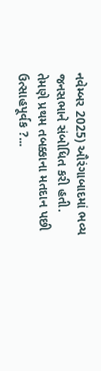નવેમ્બર 2025) ઔરંગાબાદમાં ભવ્ય જનસભાને સંબોધિત કરી હતી. તેમણે પ્રથમ તબક્કાના મતદાન પછી ઉત્સાહપૂર્વક ?...